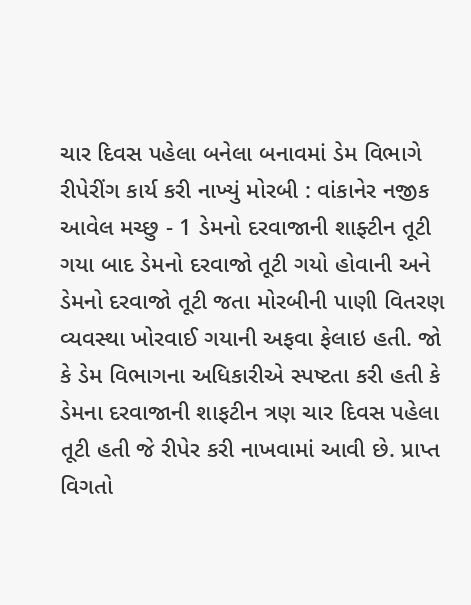ચાર દિવસ પહેલા બનેલા બનાવમાં ડેમ વિભાગે રીપેરીંગ કાર્ય કરી નાખ્યું મોરબી : વાંકાનેર નજીક આવેલ મચ્છુ - 1 ડેમનો દરવાજાની શાફ્ટીન તૂટી ગયા બાદ ડેમનો દરવાજો તૂટી ગયો હોવાની અને ડેમનો દરવાજો તૂટી જતા મોરબીની પાણી વિતરણ વ્યવસ્થા ખોરવાઈ ગયાની અફવા ફેલાઇ હતી. જો કે ડેમ વિભાગના અધિકારીએ સ્પષ્ટતા કરી હતી કે ડેમના દરવાજાની શાફટીન ત્રણ ચાર દિવસ પહેલા તૂટી હતી જે રીપેર કરી નાખવામાં આવી છે. પ્રાપ્ત વિગતો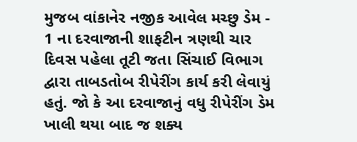મુજબ વાંકાનેર નજીક આવેલ મચ્છુ ડેમ - 1 ના દરવાજાની શાફટીન ત્રણથી ચાર દિવસ પહેલા તૂટી જતા સિંચાઈ વિભાગ દ્વારા તાબડતોબ રીપેરીંગ કાર્ય કરી લેવાયું હતું. જો કે આ દરવાજાનું વધુ રીપેરીંગ ડેમ ખાલી થયા બાદ જ શક્ય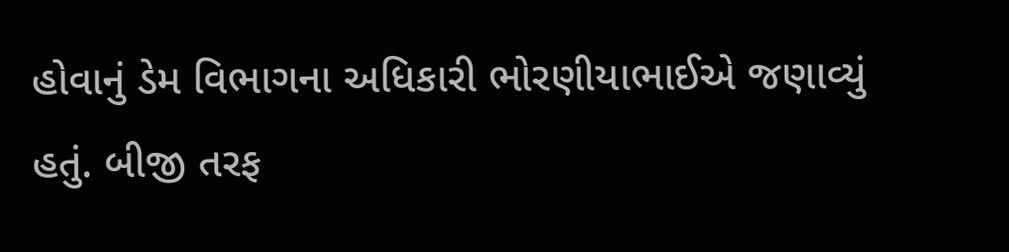હોવાનું ડેમ વિભાગના અધિકારી ભોરણીયાભાઈએ જણાવ્યું હતું. બીજી તરફ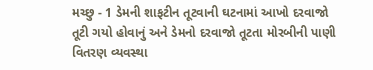મચ્છુ - 1 ડેમની શાફટીન તૂટવાની ઘટનામાં આખો દરવાજો તૂટી ગયો હોવાનું અને ડેમનો દરવાજો તૂટતા મોરબીની પાણી વિતરણ વ્યવસ્થા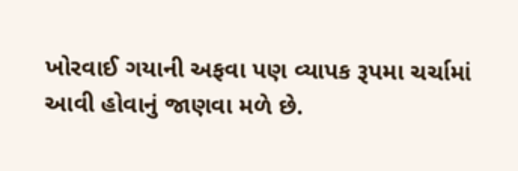ખોરવાઈ ગયાની અફવા પણ વ્યાપક રૂપમા ચર્ચામાં આવી હોવાનું જાણવા મળે છે.